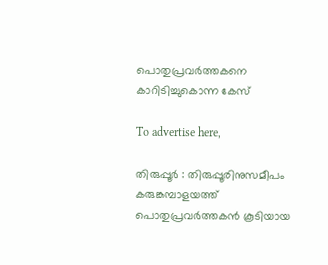പൊതുപ്രവർത്തകനെ കാറിടിച്ചുകൊന്ന കേസ്

To advertise here,

തിരുപ്പൂർ : തിരുപ്പൂരിനുസമീപം കരുങ്കമ്പാളയത്ത് പൊതുപ്രവർത്തകൻ കൂടിയായ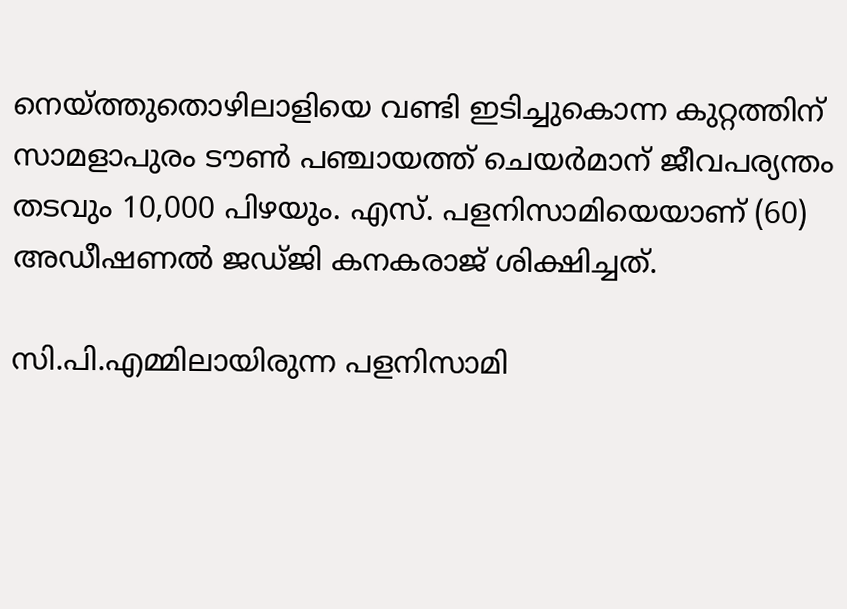നെയ്ത്തുതൊഴിലാളിയെ വണ്ടി ഇടിച്ചുകൊന്ന കുറ്റത്തിന് സാമളാപുരം ടൗൺ പഞ്ചായത്ത് ചെയർമാന് ജീവപര്യന്തം തടവും 10,000 പിഴയും. എസ്. പളനിസാമിയെയാണ് (60) അഡീഷണൽ ജഡ്ജി കനകരാജ് ശിക്ഷിച്ചത്.

സി.പി.എമ്മിലായിരുന്ന പളനിസാമി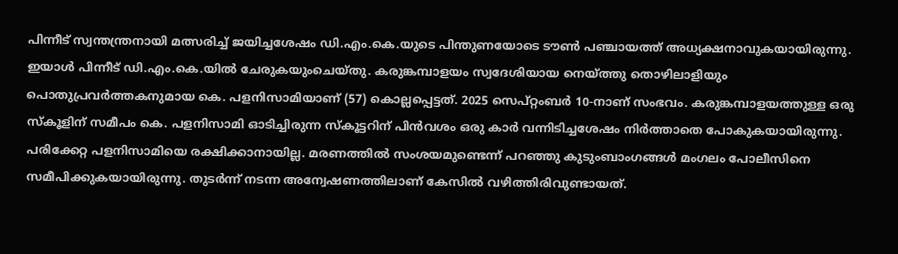പിന്നീട് സ്വന്തന്ത്രനായി മത്സരിച്ച് ജയിച്ചശേഷം ഡി.എം.കെ.യുടെ പിന്തുണയോടെ ടൗൺ പഞ്ചായത്ത് അധ്യക്ഷനാവുകയായിരുന്നു. ഇയാൾ പിന്നീട് ഡി.എം.കെ.യിൽ ചേരുകയുംചെയ്തു. കരുങ്കമ്പാളയം സ്വദേശിയായ നെയ്ത്തു തൊഴിലാളിയും പൊതുപ്രവർത്തകനുമായ കെ. പളനിസാമിയാണ് (57) കൊല്ലപ്പെട്ടത്. 2025 സെപ്റ്റംബർ 10-നാണ് സംഭവം. കരുങ്കമ്പാളയത്തുള്ള ഒരു സ്‌കൂളിന് സമീപം കെ. പളനിസാമി ഓടിച്ചിരുന്ന സ്‌കൂട്ടറിന് പിൻവശം ഒരു കാർ വന്നിടിച്ചശേഷം നിർത്താതെ പോകുകയായിരുന്നു. പരിക്കേറ്റ പളനിസാമിയെ രക്ഷിക്കാനായില്ല. മരണത്തിൽ സംശയമുണ്ടെന്ന് പറഞ്ഞു കുടുംബാംഗങ്ങൾ മംഗലം പോലീസിനെ സമീപിക്കുകയായിരുന്നു. തുടർന്ന് നടന്ന അന്വേഷണത്തിലാണ് കേസിൽ വഴിത്തിരിവുണ്ടായത്.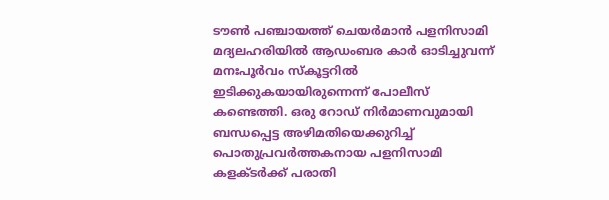ടൗൺ പഞ്ചായത്ത് ചെയർമാൻ പളനിസാമി മദ്യലഹരിയിൽ ആഡംബര കാർ ഓടിച്ചുവന്ന് മനഃപൂർവം സ്‌കൂട്ടറിൽ ഇടിക്കുകയായിരുന്നെന്ന് പോലീസ് കണ്ടെത്തി. ഒരു റോഡ് നിർമാണവുമായി ബന്ധപ്പെട്ട അഴിമതിയെക്കുറിച്ച് പൊതുപ്രവർത്തകനായ പളനിസാമി കളക്ടർക്ക് പരാതി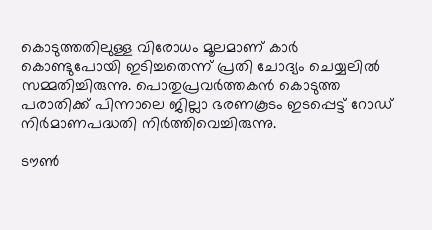കൊടുത്തതിലുള്ള വിരോധം മൂലമാണ് കാർ കൊണ്ടുപോയി ഇടിച്ചതെന്ന് പ്രതി ചോദ്യം ചെയ്യലിൽ സമ്മതിച്ചിരുന്നു. പൊതുപ്രവർത്തകൻ കൊടുത്ത പരാതിക്ക്‌ പിന്നാലെ ജില്ലാ ഭരണകൂടം ഇടപ്പെട്ട് റോഡ് നിർമാണപദ്ധതി നിർത്തിവെച്ചിരുന്നു.

ടൗൺ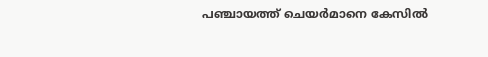പഞ്ചായത്ത് ചെയർമാനെ കേസിൽ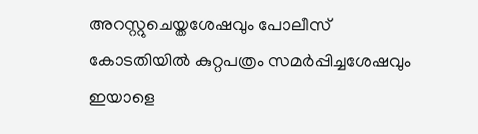അറസ്റ്റുചെയ്തശേഷവും പോലീസ് കോടതിയിൽ കുറ്റപത്രം സമർപ്പിച്ചശേഷവും ഇയാളെ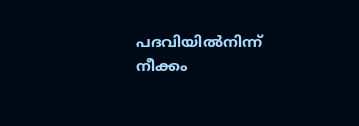പദവിയിൽനിന്ന് നീക്കം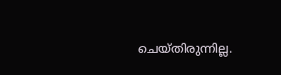ചെയ്തിരുന്നില്ല.